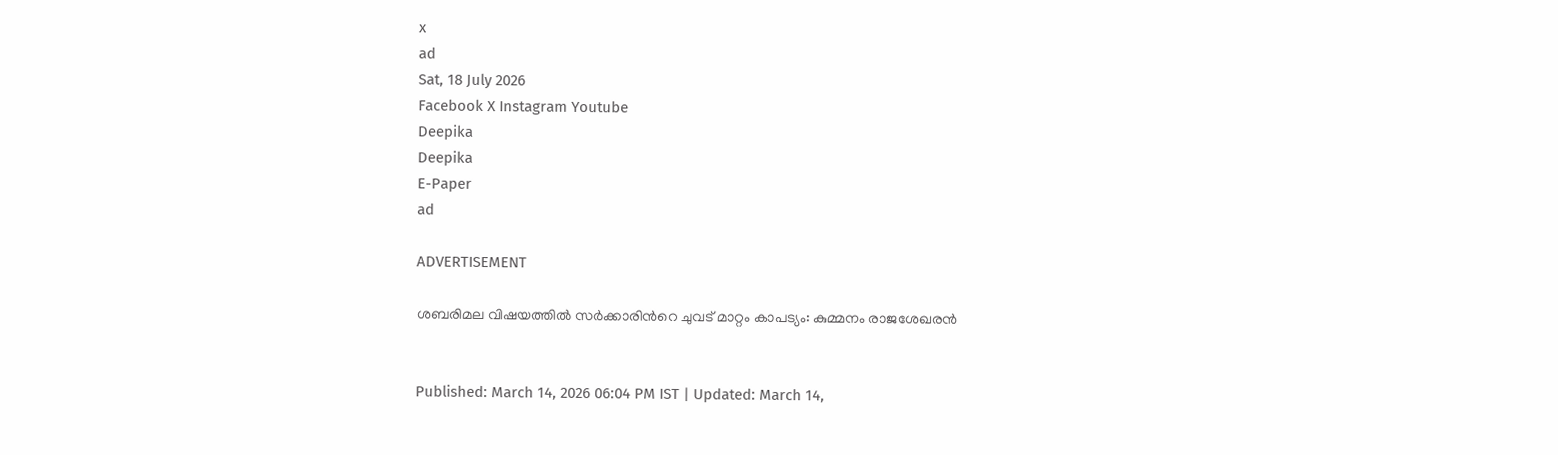x
ad
Sat, 18 July 2026
Facebook X Instagram Youtube
Deepika
Deepika
E-Paper
ad

ADVERTISEMENT

ശബരിമല വിഷയത്തിൽ സർക്കാരിന്‍റെ ചുവട് മാറ്റം കാപട്യം: കുമ്മനം രാജശേഖരൻ


Published: March 14, 2026 06:04 PM IST | Updated: March 14,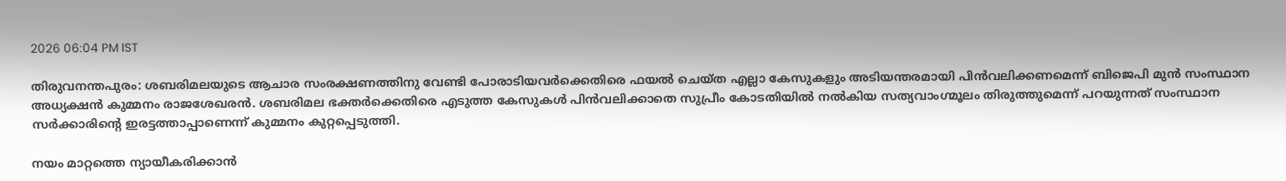2026 06:04 PM IST

തിരുവനന്തപുരം: ശബരിമലയുടെ ആചാര സംരക്ഷണത്തിനു വേണ്ടി പോരാടിയവര്‍ക്കെതിരെ ഫയല്‍ ചെയ്ത എല്ലാ കേസുകളും അടിയന്തരമായി പിന്‍വലിക്കണമെന്ന് ബിജെപി മുന്‍ സംസ്ഥാന അധ്യക്ഷൻ കുമ്മനം രാജശേഖരന്‍. ശബരിമല ഭക്തര്‍ക്കെതിരെ എടുത്ത കേസുകള്‍ പിന്‍വലിക്കാതെ സുപ്രീം കോടതിയില്‍ നല്‍കിയ സത്യവാംഗ്മൂലം തിരുത്തുമെന്ന് പറയുന്നത് സംസ്ഥാന സര്‍ക്കാരിന്‍റെ ഇരട്ടത്താപ്പാണെന്ന് കുമ്മനം കുറ്റപ്പെടുത്തി.

നയം മാറ്റത്തെ ന്യായീകരിക്കാന്‍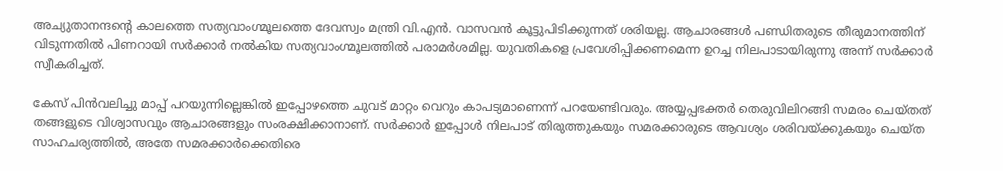അച്യുതാനന്ദന്‍റെ കാലത്തെ സത്യവാംഗ്മൂലത്തെ ദേവസ്വം മന്ത്രി വി.എന്‍. വാസവന്‍ കൂട്ടുപിടിക്കുന്നത് ശരിയല്ല. ആചാരങ്ങള്‍ പണ്ഡിതരുടെ തീരുമാനത്തിന് വിടുന്നതില്‍ പിണറായി സര്‍ക്കാര്‍ നല്‍കിയ സത്യവാംഗ്മൂലത്തില്‍ പരാമര്‍ശമില്ല. യുവതികളെ പ്രവേശിപ്പിക്കണമെന്ന ഉറച്ച നിലപാടായിരുന്നു അന്ന് സര്‍ക്കാര്‍ സ്വീകരിച്ചത്.

കേസ് പിന്‍വലിച്ചു മാപ്പ് പറയുന്നില്ലെങ്കില്‍ ഇപ്പോഴത്തെ ചുവട് മാറ്റം വെറും കാപട്യമാണെന്ന് പറയേണ്ടിവരും. അയ്യപ്പഭക്തര്‍ തെരുവിലിറങ്ങി സമരം ചെയ്തത് തങ്ങളുടെ വിശ്വാസവും ആചാരങ്ങളും സംരക്ഷിക്കാനാണ്. സര്‍ക്കാര്‍ ഇപ്പോള്‍ നിലപാട് തിരുത്തുകയും സമരക്കാരുടെ ആവശ്യം ശരിവയ്ക്കുകയും ചെയ്ത സാഹചര്യത്തില്‍, അതേ സമരക്കാര്‍ക്കെതിരെ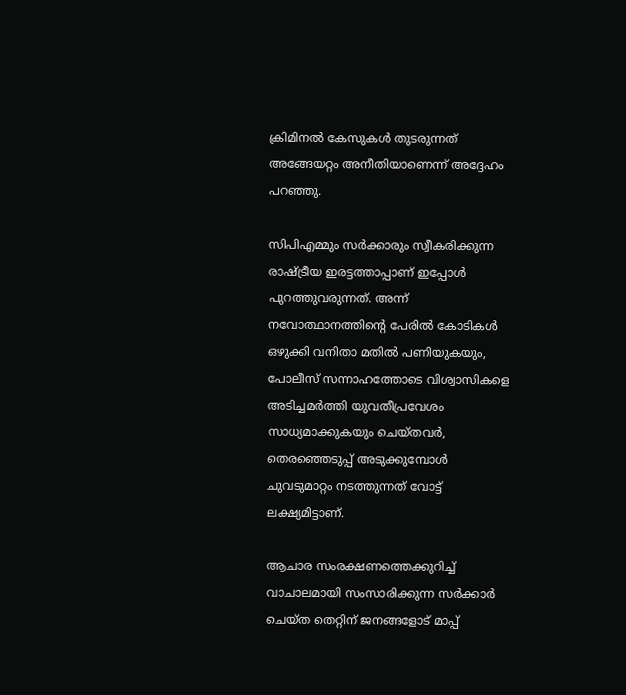ക്രിമിനല്‍ കേസുകള്‍ തുടരുന്നത് അങ്ങേയറ്റം അനീതിയാണെന്ന് അദ്ദേഹം പറഞ്ഞു.

സിപിഎമ്മും സര്‍ക്കാരും സ്വീകരിക്കുന്ന രാഷ്ട്രീയ ഇരട്ടത്താപ്പാണ് ഇപ്പോള്‍ പുറത്തുവരുന്നത്. അന്ന് നവോത്ഥാനത്തിന്‍റെ പേരില്‍ കോടികള്‍ ഒഴുക്കി വനിതാ മതില്‍ പണിയുകയും, പോലീസ് സന്നാഹത്തോടെ വിശ്വാസികളെ അടിച്ചമര്‍ത്തി യുവതീപ്രവേശം സാധ്യമാക്കുകയും ചെയ്തവര്‍, തെരഞ്ഞെടുപ്പ് അടുക്കുമ്പോള്‍ ചുവടുമാറ്റം നടത്തുന്നത് വോട്ട് ലക്ഷ്യമിട്ടാണ്.

ആചാര സംരക്ഷണത്തെക്കുറിച്ച് വാചാലമായി സംസാരിക്കുന്ന സര്‍ക്കാര്‍ ചെയ്ത തെറ്റിന് ജനങ്ങളോട് മാപ്പ്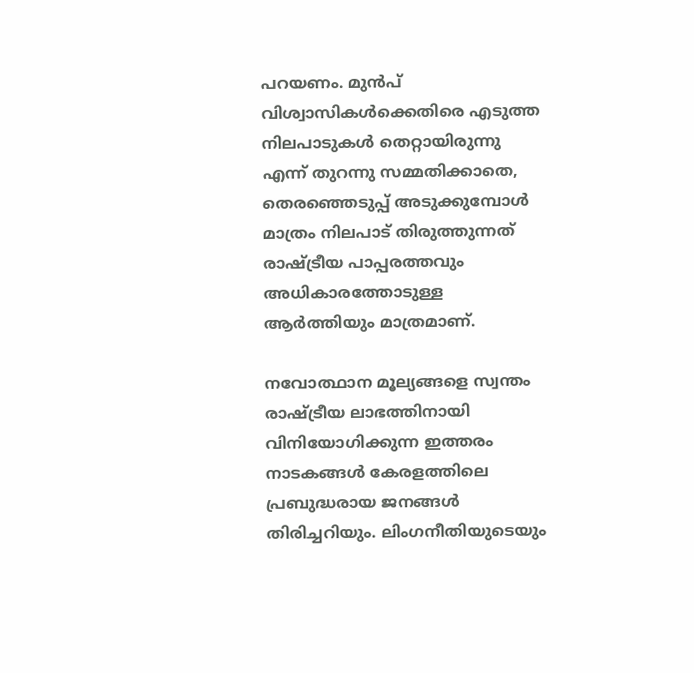പറയണം. മുന്‍പ് വിശ്വാസികള്‍ക്കെതിരെ എടുത്ത നിലപാടുകള്‍ തെറ്റായിരുന്നു എന്ന് തുറന്നു സമ്മതിക്കാതെ, തെരഞ്ഞെടുപ്പ് അടുക്കുമ്പോള്‍ മാത്രം നിലപാട് തിരുത്തുന്നത് രാഷ്ട്രീയ പാപ്പരത്തവും അധികാരത്തോടുള്ള ആര്‍ത്തിയും മാത്രമാണ്.

നവോത്ഥാന മൂല്യങ്ങളെ സ്വന്തം രാഷ്ട്രീയ ലാഭത്തിനായി വിനിയോഗിക്കുന്ന ഇത്തരം നാടകങ്ങള്‍ കേരളത്തിലെ പ്രബുദ്ധരായ ജനങ്ങള്‍ തിരിച്ചറിയും. ലിംഗനീതിയുടെയും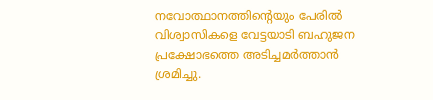നവോത്ഥാനത്തിന്‍റെയും പേരില്‍ വിശ്വാസികളെ വേട്ടയാടി ബഹുജന പ്രക്ഷോഭത്തെ അടിച്ചമര്‍ത്താന്‍ ശ്രമിച്ചു.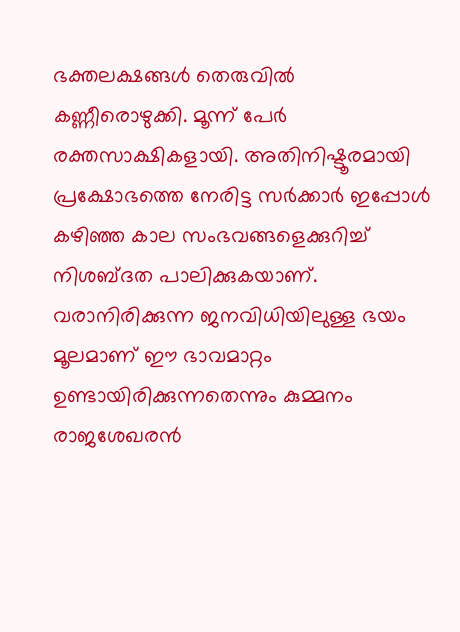ഭക്തലക്ഷങ്ങള്‍ തെരുവില്‍ കണ്ണീരൊഴുക്കി. മൂന്ന് പേര്‍ രക്തസാക്ഷികളായി. അതിനിഷ്ടൂരമായി പ്രക്ഷോഭത്തെ നേരിട്ട സര്‍ക്കാര്‍ ഇപ്പോള്‍ കഴിഞ്ഞ കാല സംഭവങ്ങളെക്കുറിച്ച് നിശബ്ദത പാലിക്കുകയാണ്. വരാനിരിക്കുന്ന ജനവിധിയിലുള്ള ഭയം മൂലമാണ് ഈ ഭാവമാറ്റം ഉണ്ടായിരിക്കുന്നതെന്നും കുമ്മനം രാജശേഖരന്‍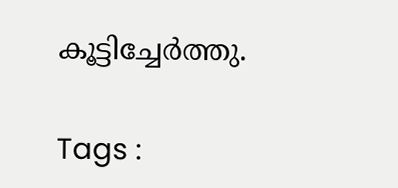കൂട്ടിച്ചേർത്തു.

Tags :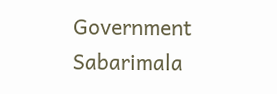Government Sabarimala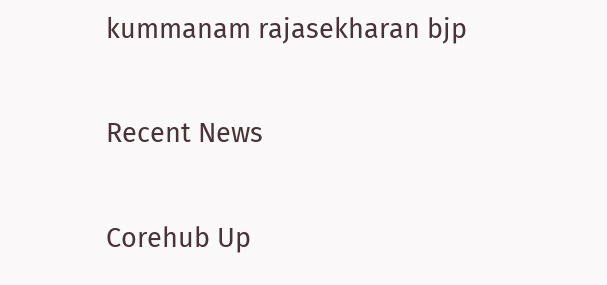kummanam rajasekharan bjp

Recent News

Corehub Up